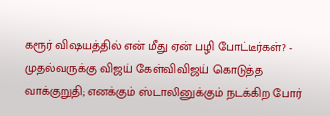கரூர் விஷயத்தில் என் மீது ஏன் பழி போட்டீர்கள்? - முதல்வருக்கு விஜய் கேள்விவிஜய் கொடுத்த வாக்குறுதி; எனக்கும் ஸ்டாலினுக்கும் நடக்கிற போர்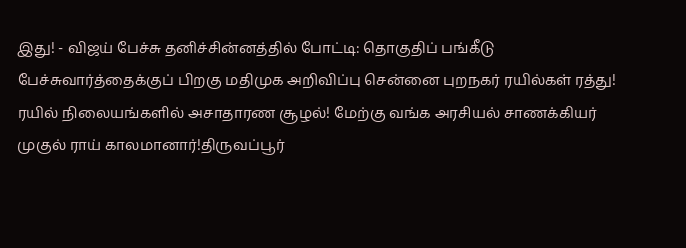இது! - விஜய் பேச்சு தனிச்சின்னத்தில் போட்டி: தொகுதிப் பங்கீடு பேச்சுவார்த்தைக்குப் பிறகு மதிமுக அறிவிப்பு சென்னை புறநகர் ரயில்கள் ரத்து! ரயில் நிலையங்களில் அசாதாரண சூழல்! மேற்கு வங்க அரசியல் சாணக்கியர் முகுல் ராய் காலமானார்!திருவப்பூர்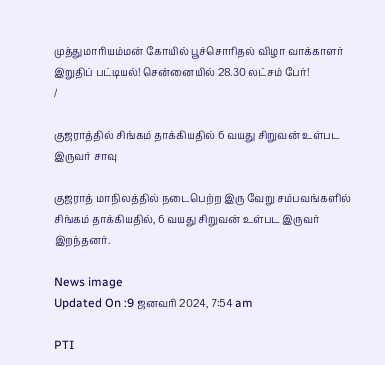முத்துமாரியம்மன் கோயில் பூச்சொரிதல் விழா வாக்காளர் இறுதிப் பட்டியல்! சென்னையில் 28.30 லட்சம் பேர்!
/

குஜராத்தில் சிங்கம் தாக்கியதில் 6 வயது சிறுவன் உள்பட இருவர் சாவு

குஜராத் மாநிலத்தில் நடைபெற்ற இரு வேறு சம்பவங்களில் சிங்கம் தாக்கியதில், 6 வயது சிறுவன் உள்பட இருவர் இறந்தனர்.

News image
Updated On :9 ஜனவரி 2024, 7:54 am

PTI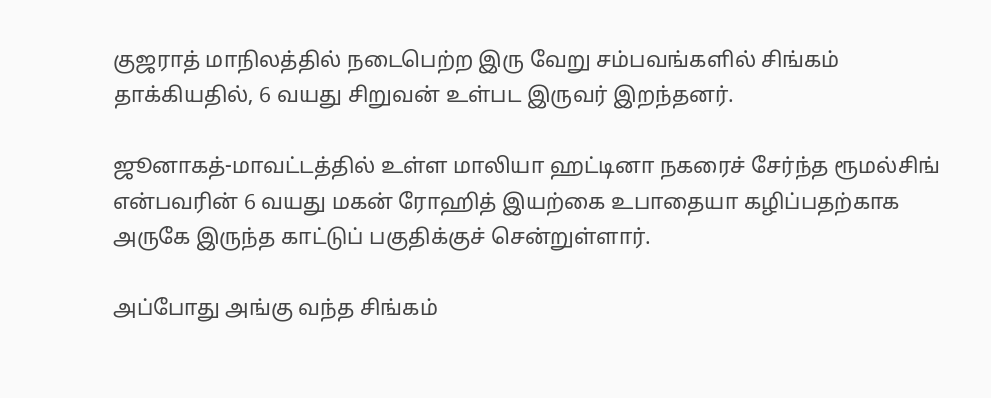குஜராத் மாநிலத்தில் நடைபெற்ற இரு வேறு சம்பவங்களில் சிங்கம் தாக்கியதில், 6 வயது சிறுவன் உள்பட இருவர் இறந்தனர்.

ஜூனாகத்-மாவட்டத்தில் உள்ள மாலியா ஹட்டினா நகரைச் சேர்ந்த ரூமல்சிங் என்பவரின் 6 வயது மகன் ரோஹித் இயற்கை உபாதையா கழிப்பதற்காக அருகே இருந்த காட்டுப் பகுதிக்குச் சென்றுள்ளார்.

அப்போது அங்கு வந்த சிங்கம்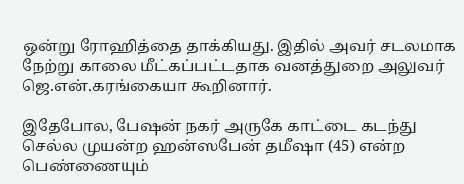ஒன்று ரோஹித்தை தாக்கியது. இதில் அவர் சடலமாக நேற்று காலை மீட்கப்பட்டதாக வனத்துறை அலுவர் ஜெ.என்.கரங்கையா கூறினார்.

இதேபோல, பேஷன் நகர் அருகே காட்டை கடந்து செல்ல முயன்ற ஹன்ஸபேன் தமீஷா (45) என்ற பெண்ணையும்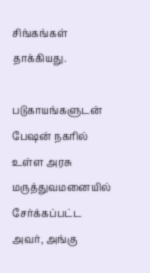சிங்கங்கள் தாக்கியது.

படுகாயங்களுடன் பேஷன் நகரில் உள்ள அரசு மருத்துவமனையில் சேர்க்கப்பட்ட அவர், அங்கு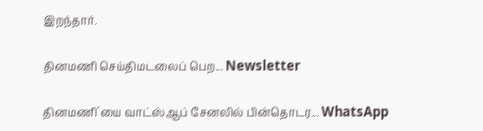இறந்தார்.

தினமணி செய்திமடலைப் பெற... Newsletter

தினமணி'யை வாட்ஸ்ஆப் சேனலில் பின்தொடர... WhatsApp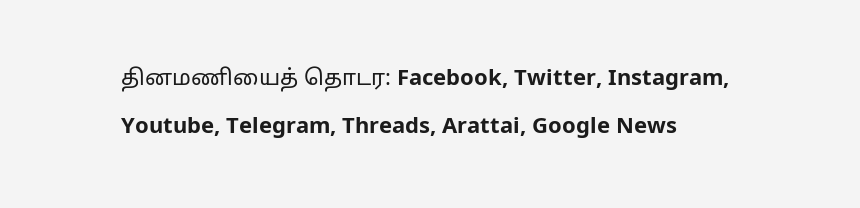தினமணியைத் தொடர: Facebook, Twitter, Instagram, Youtube, Telegram, Threads, Arattai, Google News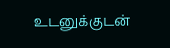உடனுக்குடன்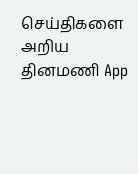செய்திகளை அறிய தினமணி App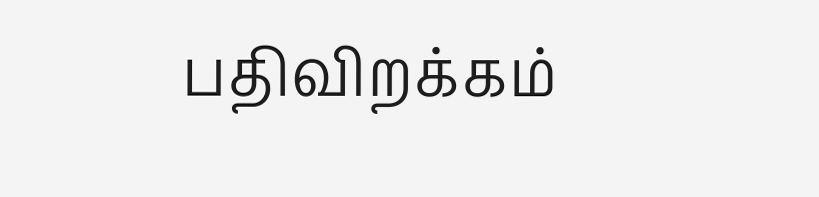பதிவிறக்கம்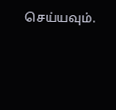செய்யவும்.